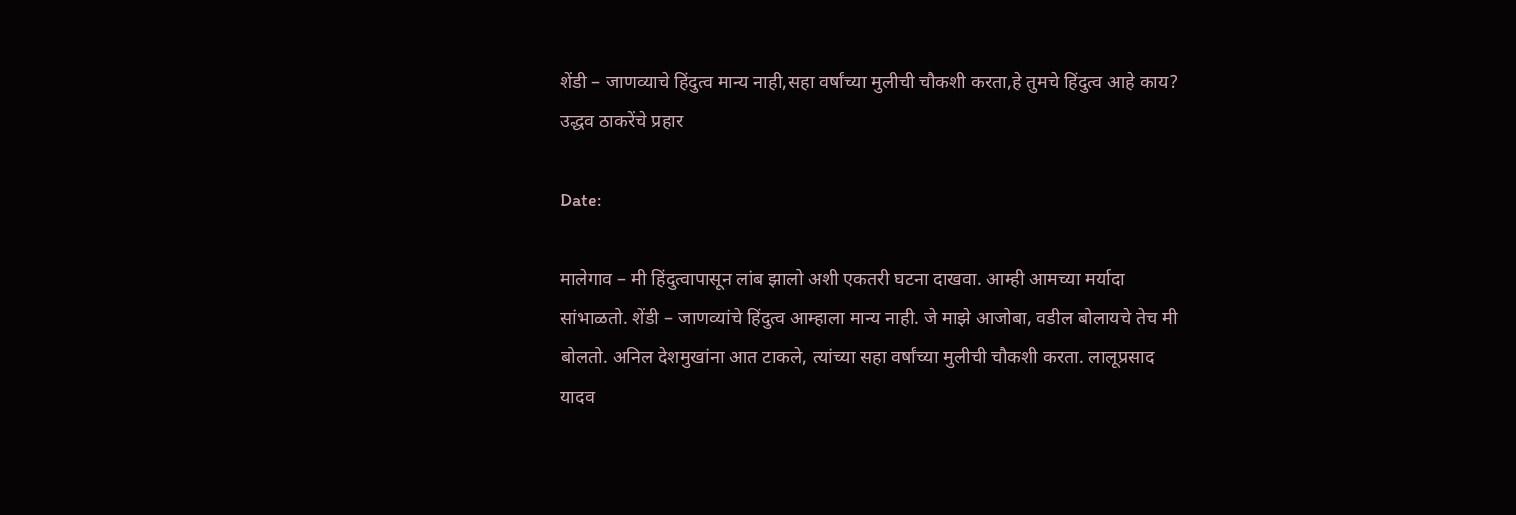शेंडी – जाणव्याचे हिंदुत्व मान्य नाही,सहा वर्षांच्या मुलीची चौकशी करता,हे तुमचे हिंदुत्व आहे काय? उद्धव ठाकरेंचे प्रहार

Date:

मालेगाव – मी हिंदुत्वापासून लांब झालो अशी एकतरी घटना दाखवा. आम्ही आमच्या मर्यादा सांभाळतो. शेंडी – जाणव्यांचे हिंदुत्व आम्हाला मान्य नाही. जे माझे आजोबा, वडील बोलायचे तेच मी बोलतो. अनिल देशमुखांना आत टाकले, त्यांच्या सहा वर्षांच्या मुलीची चौकशी करता. लालूप्रसाद यादव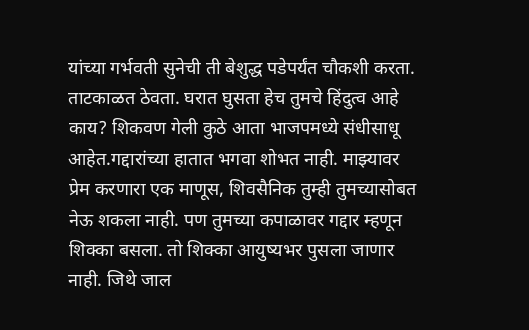यांच्या गर्भवती सुनेची ती बेशुद्ध पडेपर्यंत चौकशी करता. ताटकाळत ठेवता. घरात घुसता हेच तुमचे हिंदुत्व आहे काय? शिकवण गेली कुठे आता भाजपमध्ये संधीसाधू आहेत.गद्दारांच्या हातात भगवा शोभत नाही. माझ्यावर प्रेम करणारा एक माणूस, शिवसैनिक तुम्ही तुमच्यासोबत नेऊ शकला नाही. पण तुमच्या कपाळावर गद्दार म्हणून शिक्का बसला. तो शिक्का आयुष्यभर पुसला जाणार नाही. जिथे जाल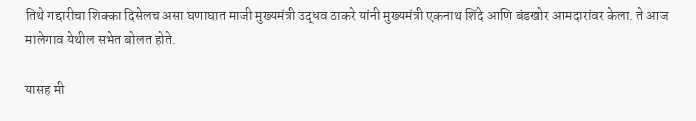तिथे गद्दारीचा शिक्का दिसेलच असा घणाघात माजी मुख्यमंत्री उद्धव ठाकरे यांनी मुख्यमंत्री एकनाथ शिंदे आणि बंडखोर आमदारांवर केला. ते आज मालेगाव येथील सभेत बोलत होते.

यासह मी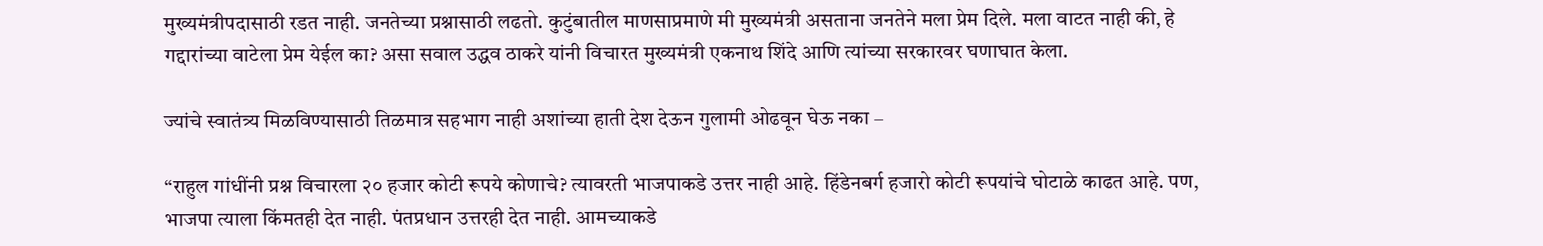मुख्यमंत्रीपदासाठी रडत नाही. जनतेच्या प्रश्नासाठी लढतो. कुटुंबातील माणसाप्रमाणे मी मुख्यमंत्री असताना जनतेने मला प्रेम दिले. मला वाटत नाही की, हे गद्दारांच्या वाटेला प्रेम येईल का? असा सवाल उद्धव ठाकरे यांनी विचारत मुख्यमंत्री एकनाथ शिंदे आणि त्यांच्या सरकारवर घणाघात केला.

ज्यांचे स्वातंत्र्य मिळविण्यासाठी तिळमात्र सहभाग नाही अशांच्या हाती देश देऊन गुलामी ओढवून घेऊ नका –

“राहुल गांधींनी प्रश्न विचारला २० हजार कोटी रूपये कोणाचे? त्यावरती भाजपाकडे उत्तर नाही आहे. हिंडेनबर्ग हजारो कोटी रूपयांचे घोटाळे काढत आहे. पण, भाजपा त्याला किंमतही देत नाही. पंतप्रधान उत्तरही देत नाही. आमच्याकडे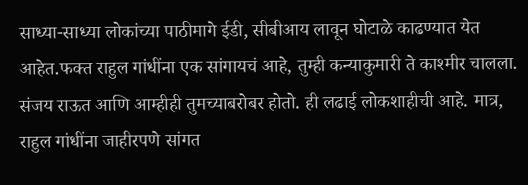साध्या-साध्या लोकांच्या पाठीमागे ईडी, सीबीआय लावून घोटाळे काढण्यात येत आहेत.फक्त राहुल गांधींना एक सांगायचं आहे, तुम्ही कन्याकुमारी ते काश्मीर चालला. संजय राऊत आणि आम्हीही तुमच्याबरोबर होतो. ही लढाई लोकशाहीची आहे. मात्र, राहुल गांधींना जाहीरपणे सांगत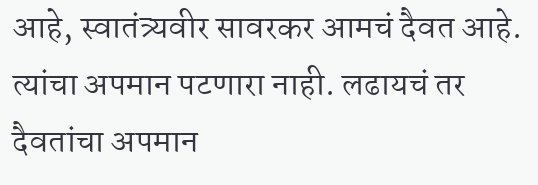आहे, स्वातंत्र्यवीर सावरकर आमचं दैवत आहे. त्यांचा अपमान पटणारा नाही. लढायचं तर दैवतांचा अपमान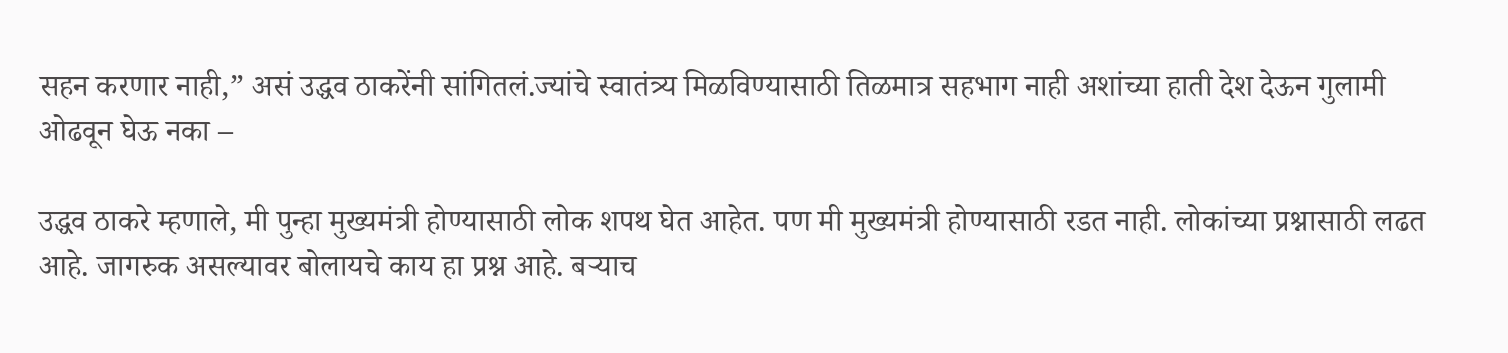सहन करणार नाही,” असं उद्धव ठाकरेंनी सांगितलं.ज्यांचे स्वातंत्र्य मिळविण्यासाठी तिळमात्र सहभाग नाही अशांच्या हाती देश देऊन गुलामी ओढवून घेऊ नका –

उद्धव ठाकरे म्हणाले, मी पुन्हा मुख्यमंत्री होण्यासाठी लोक शपथ घेत आहेत. पण मी मुख्यमंत्री होण्यासाठी रडत नाही. लोकांच्या प्रश्नासाठी लढत आहे. जागरुक असल्यावर बोलायचे काय हा प्रश्न आहे. बऱ्याच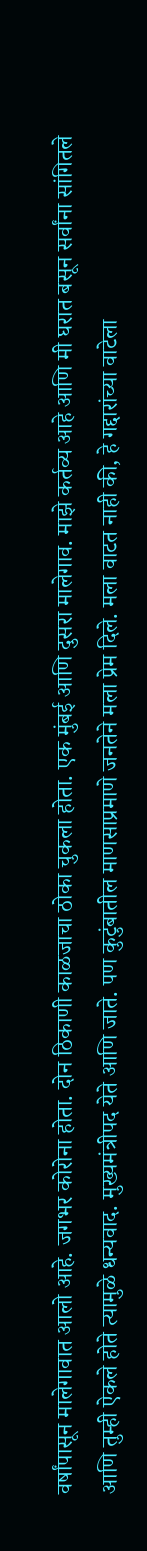वर्षांपासून मालेगावात आलो आहे. जगभर कोरोना होता. दोन ठिकाणी काळजाचा ठोका चुकला होता. एक मुंबई आणि दुसरा मालेगाव. माझे कर्तव्य आहे आणि मी घरात बसून सर्वांना सांगितले आणि तुम्ही ऐकले होते त्यामुळे धन्यवाद. मुख्यमंत्रीपद येते आणि जाते. पण कुटुंबातील माणसाप्रमाणे जनतेने मला प्रेम दिले. मला वाटत नाही की, हे गद्दारांच्या वाटेला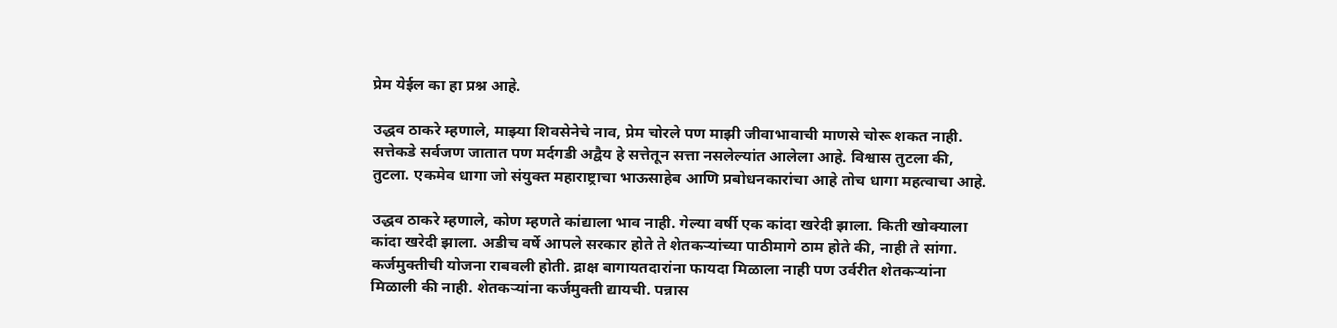प्रेम येईल का हा प्रश्न आहे.

उद्धव ठाकरे म्हणाले, माझ्या शिवसेनेचे नाव, प्रेम चोरले पण माझी जीवाभावाची माणसे चोरू शकत नाही. सत्तेकडे सर्वजण जातात पण मर्दगडी अद्वैय हे सत्तेतून सत्ता नसलेल्यांत आलेला आहे. विश्वास तुटला की, तुटला. एकमेव धागा जो संयुक्त महाराष्ट्राचा भाऊसाहेब आणि प्रबोधनकारांचा आहे तोच धागा महत्वाचा आहे.

उद्धव ठाकरे म्हणाले, कोण म्हणते कांद्याला भाव नाही. गेल्या वर्षी एक कांदा खरेदी झाला. किती खोक्याला कांदा खरेदी झाला. अडीच वर्षे आपले सरकार होते ते शेतकऱ्यांच्या पाठीमागे ठाम होते की, नाही ते सांगा. कर्जमुक्तीची योजना राबवली होती. द्राक्ष बागायतदारांना फायदा मिळाला नाही पण उर्वरीत शेतकऱ्यांना मिळाली की नाही. शेतकऱ्यांना कर्जमुक्ती द्यायची. पन्नास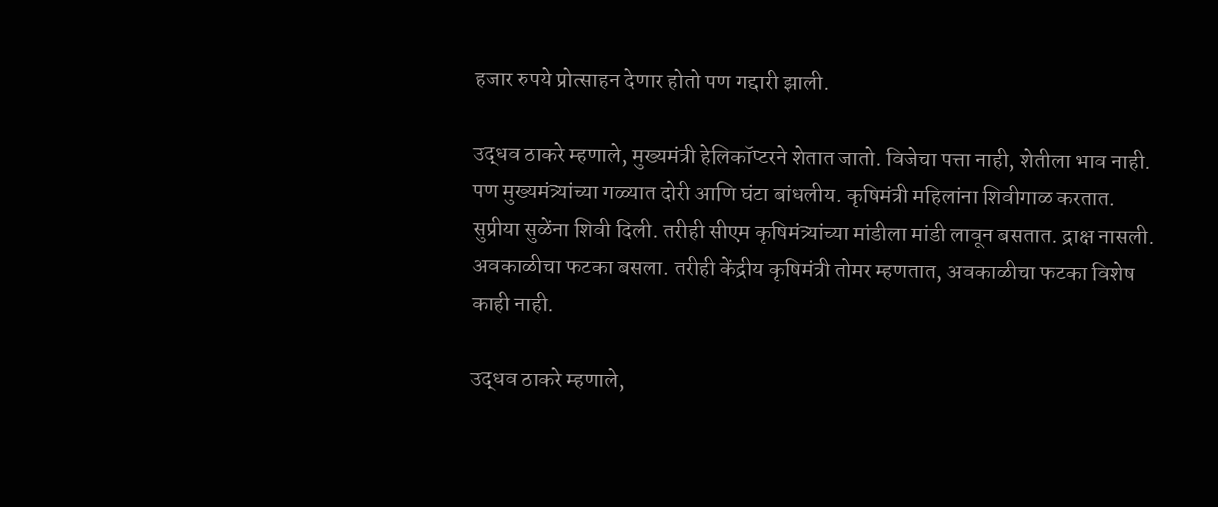हजार रुपये प्रोत्साहन देणार होतो पण गद्दारी झाली.

उद्धव ठाकरे म्हणाले, मुख्यमंत्री हेलिकॉप्टरने शेतात जातो. विजेचा पत्ता नाही, शेतीला भाव नाही. पण मुख्यमंत्र्यांच्या गळ्यात दोरी आणि घंटा बांधलीय. कृषिमंत्री महिलांना शिवीगाळ करतात. सुप्रीया सुळेंना शिवी दिली. तरीही सीएम कृषिमंत्र्यांच्या मांडीला मांडी लावून बसतात. द्राक्ष नासली. अवकाळीचा फटका बसला. तरीही केंद्रीय कृषिमंत्री तोमर म्हणतात, अवकाळीचा फटका विशेष काही नाही.

उद्धव ठाकरे म्हणाले,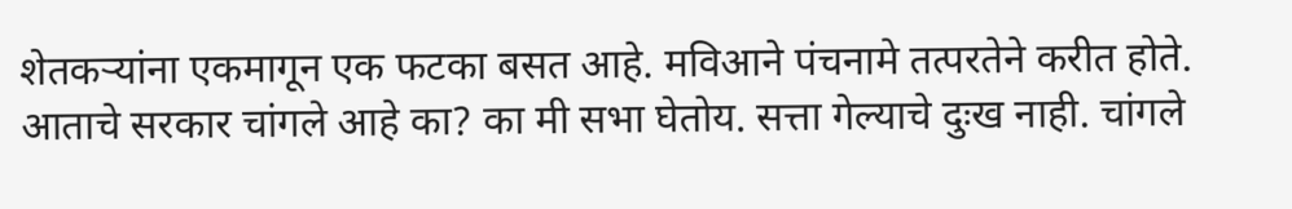शेतकऱ्यांना एकमागून एक फटका बसत आहे. मविआने पंचनामे तत्परतेने करीत होते. आताचे सरकार चांगले आहे का? का मी सभा घेतोय. सत्ता गेल्याचे दुःख नाही. चांगले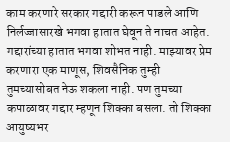काम करणारे सरकार गद्दारी करून पाडले आणि निर्लज्जासारखे भगवा हातात घेवून ते नाचत आहेत. गद्दारांच्या हातात भगवा शोभत नाही. माझ्यावर प्रेम करणारा एक माणूस, शिवसैनिक तुम्ही तुमच्यासोबत नेऊ शकला नाही. पण तुमच्या कपाळावर गद्दार म्हणून शिक्का बसला. तो शिक्का आयुष्यभर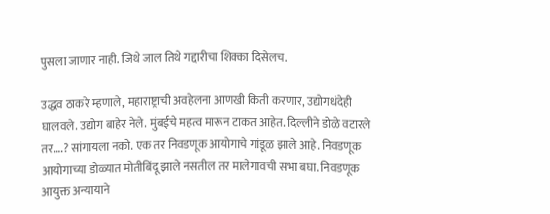पुसला जाणार नाही. जिथे जाल तिथे गद्दारीचा शिक्का दिसेलच.

उद्धव ठाकरे म्हणाले, महाराष्ट्राची अवहेलना आणखी किती करणार, उद्योगधंदेही घालवले. उद्योग बाहेर नेले. मुंबईचे महत्व मारून टाकत आहेत. दिल्लीने डोळे वटारले तर….? सांगायला नको. एक तर निवडणूक आयोगाचे गांडूळ झाले आहे. निवडणूक आयोगाच्या डोळ्यात मोतीबिंदू झाले नसतील तर मालेगावची सभा बघा. निवडणूक आयुक्त अन्यायाने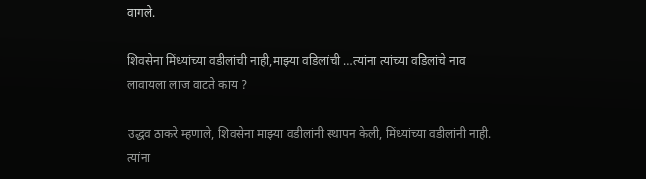वागले.

शिवसेना मिंध्यांच्या वडीलांची नाही,माझ्या वडिलांची …त्यांना त्यांच्या वडिलांचे नाव लावायला लाज वाटते काय ?

उद्धव ठाकरे म्हणाले, शिवसेना माझ्या वडीलांनी स्थापन केली, मिंध्यांच्या वडीलांनी नाही. त्यांना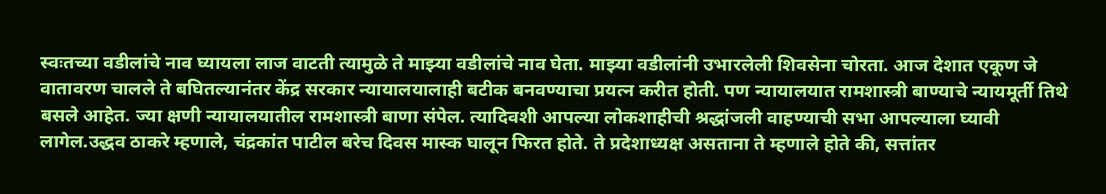स्वःतच्या वडीलांचे नाव घ्यायला लाज वाटती त्यामुळे ते माझ्या वडीलांचे नाव घेता. माझ्या वडीलांनी उभारलेली शिवसेना चोरता. आज देशात एकूण जे वातावरण चालले ते बघितल्यानंतर केंद्र सरकार न्यायालयालाही बटीक बनवण्याचा प्रयत्न करीत होती. पण न्यायालयात रामशास्त्री बाण्याचे न्यायमूर्ती तिथे बसले आहेत. ज्या क्षणी न्यायालयातील रामशास्त्री बाणा संपेल. त्यादिवशी आपल्या लोकशाहीची श्रद्धांजली वाहण्याची सभा आपल्याला घ्यावी लागेल.उद्धव ठाकरे म्हणाले, चंद्रकांत पाटील बरेच दिवस मास्क घालून फिरत होते. ते प्रदेशाध्यक्ष असताना ते म्हणाले होते की, सत्तांतर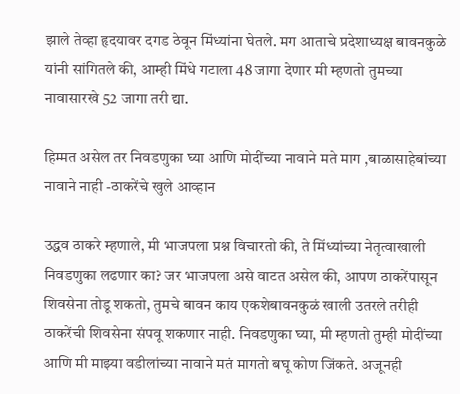झाले तेव्हा हृदयावर दगड ठेवून मिंध्यांना घेतले. मग आताचे प्रदेशाध्यक्ष बावनकुळे यांनी सांगितले की, आम्ही मिंधे गटाला 48 जागा देणार मी म्हणतो तुमच्या नावासारखे 52 जागा तरी द्या.

हिम्मत असेल तर निवडणुका घ्या आणि मोदींच्या नावाने मते माग ,बाळासाहेबांच्या नावाने नाही -ठाकरेंचे खुले आव्हान

उद्धव ठाकरे म्हणाले, मी भाजपला प्रश्न विचारतो की, ते मिंध्यांच्या नेतृत्वाखाली निवडणुका लढणार का? जर भाजपला असे वाटत असेल की, आपण ठाकरेंपासून शिवसेना तोडू शकतो, तुमचे बावन काय एकशेबावनकुळं खाली उतरले तरीही ठाकरेंची शिवसेना संपवू शकणार नाही. निवडणुका घ्या, मी म्हणतो तुम्ही मोदींच्या आणि मी माझ्या वडीलांच्या नावाने मतं मागतो बघू कोण जिंकते. अजूनही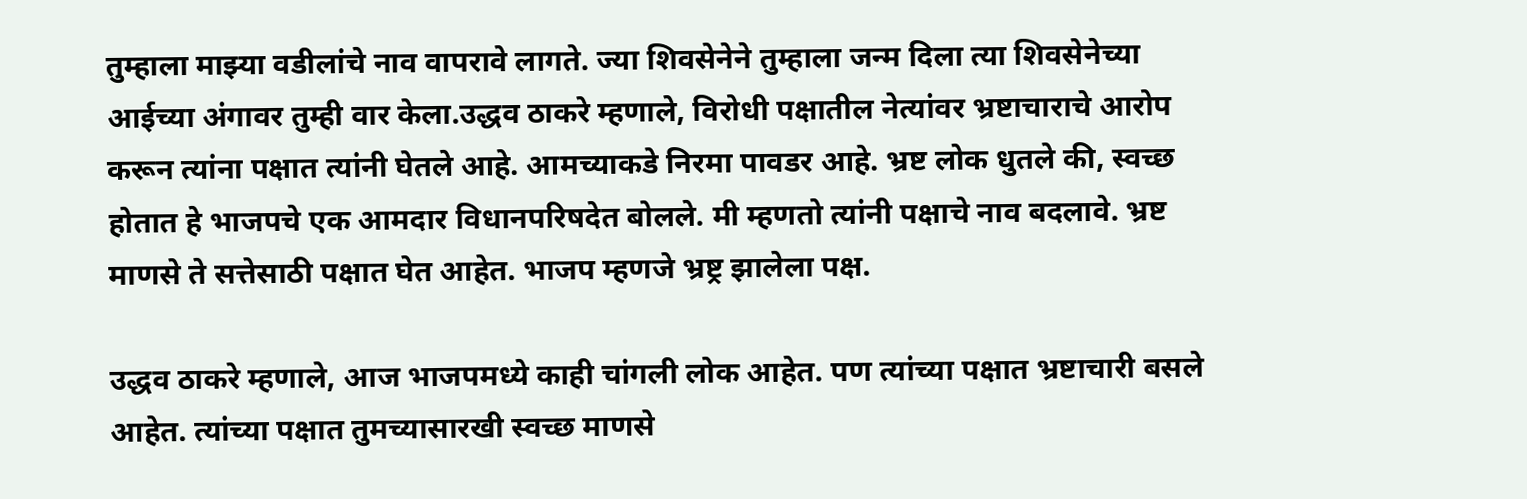तुम्हाला माझ्या वडीलांचे नाव वापरावे लागते. ज्या शिवसेनेने तुम्हाला जन्म दिला त्या शिवसेनेच्या आईच्या अंगावर तुम्ही वार केला.उद्धव ठाकरे म्हणाले, विरोधी पक्षातील नेत्यांवर भ्रष्टाचाराचे आरोप करून त्यांना पक्षात त्यांनी घेतले आहे. आमच्याकडे निरमा पावडर आहे. भ्रष्ट लोक धुतले की, स्वच्छ होतात हे भाजपचे एक आमदार विधानपरिषदेत बोलले. मी म्हणतो त्यांनी पक्षाचे नाव बदलावे. भ्रष्ट माणसे ते सत्तेसाठी पक्षात घेत आहेत. भाजप म्हणजे भ्रष्ट्र झालेला पक्ष.

उद्धव ठाकरे म्हणाले, आज भाजपमध्ये काही चांगली लोक आहेत. पण त्यांच्या पक्षात भ्रष्टाचारी बसले आहेत. त्यांच्या पक्षात तुमच्यासारखी स्वच्छ माणसे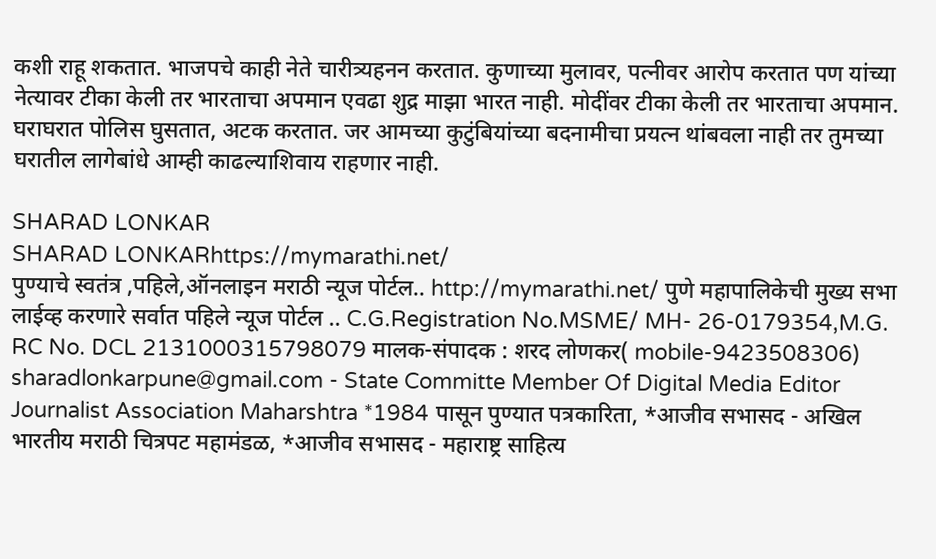कशी राहू शकतात. भाजपचे काही नेते चारीत्र्यहनन करतात. कुणाच्या मुलावर, पत्नीवर आरोप करतात पण यांच्या नेत्यावर टीका केली तर भारताचा अपमान एवढा शुद्र माझा भारत नाही. मोदींवर टीका केली तर भारताचा अपमान. घराघरात पोलिस घुसतात, अटक करतात. जर आमच्या कुटुंबियांच्या बदनामीचा प्रयत्न थांबवला नाही तर तुमच्या घरातील लागेबांधे आम्ही काढल्याशिवाय राहणार नाही.

SHARAD LONKAR
SHARAD LONKARhttps://mymarathi.net/
पुण्याचे स्वतंत्र ,पहिले,ऑनलाइन मराठी न्यूज पोर्टल.. http://mymarathi.net/ पुणे महापालिकेची मुख्य सभा लाईव्ह करणारे सर्वात पहिले न्यूज पोर्टल .. C.G.Registration No.MSME/ MH- 26-0179354,M.G. RC No. DCL 2131000315798079 मालक-संपादक : शरद लोणकर( mobile-9423508306) sharadlonkarpune@gmail.com - State Committe Member Of Digital Media Editor Journalist Association Maharshtra *1984 पासून पुण्यात पत्रकारिता, *आजीव सभासद - अखिल भारतीय मराठी चित्रपट महामंडळ, *आजीव सभासद - महाराष्ट्र साहित्य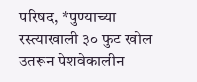परिषद, *पुण्याच्या रस्त्याखाली ३० फुट खोल उतरून पेशवेकालीन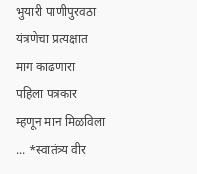भुयारी पाणीपुरवठा यंत्रणेचा प्रत्यक्षात माग काढणारा पहिला पत्रकार म्हणून मान मिळविला ... *स्वातंत्र्य वीर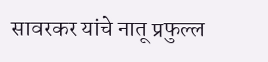सावरकर यांचे नातू प्रफुल्ल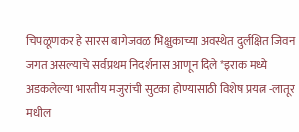चिपळूणकर हे सारस बागेजवळ भिक्षुकाच्या अवस्थेत दुर्लक्षित जिवन जगत असल्याचे सर्वप्रथम निदर्शनास आणून दिले *इराक मध्ये अडकलेल्या भारतीय मजुरांची सुटका होण्यासाठी विशेष प्रयत्न -लातूर मधील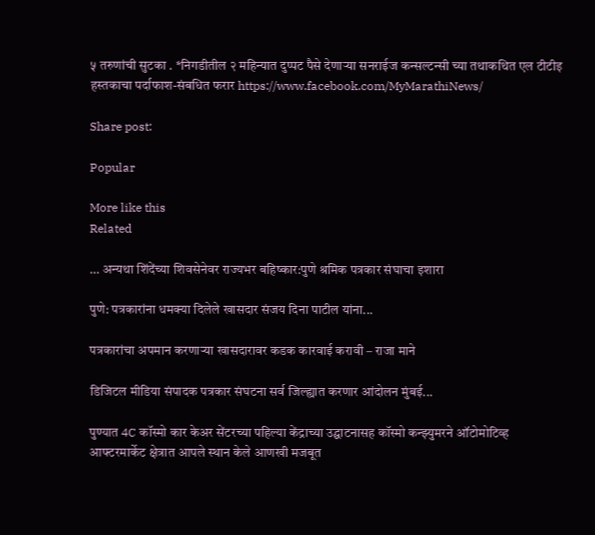५ तरुणांची सुटका . *निगडीतील २ महिन्यात दुप्पट पैसे देणाऱ्या सनराईज कन्सल्टन्सी च्या तथाकथित एल टीटीइ हस्तकाचा पर्दाफाश-संबधित फरार https://www.facebook.com/MyMarathiNews/

Share post:

Popular

More like this
Related

… अन्यथा शिंदेंच्या शिवसेनेवर राज्यभर बहिष्कार:पुणे श्रमिक पत्रकार संघाचा इशारा

पुणे: पत्रकारांना धमक्या दिलेले खासदार संजय दिना पाटील यांना...

पत्रकारांचा अपमान करणाऱ्या खासदारावर कडक कारवाई करावी – राजा माने

डिजिटल मीडिया संपादक पत्रकार संघटना सर्व जिल्ह्यात करणार आंदोलन मुंबई...

पुण्यात 4C कॉस्मो कार केअर सेंटरच्या पहिल्या केंद्राच्या उद्घाटनासह कॉस्मो कन्झ्युमरने ऑटोमोटिव्ह आफ्टरमार्केट क्षेत्रात आपले स्थान केले आणखी मजबूत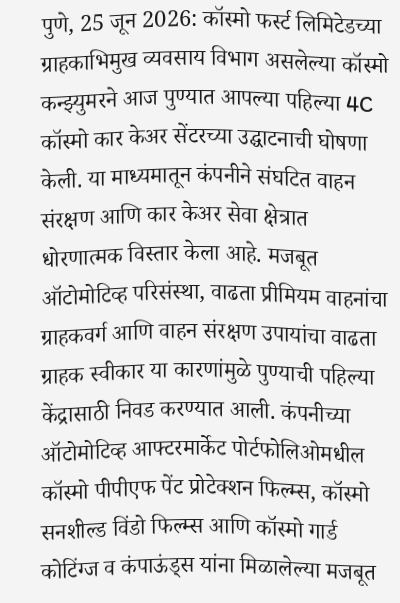पुणे, 25 जून 2026: कॉस्मो फर्स्ट लिमिटेडच्या ग्राहकाभिमुख व्यवसाय विभाग असलेल्या कॉस्मो कन्झ्युमरने आज पुण्यात आपल्या पहिल्या 4C कॉस्मो कार केअर सेंटरच्या उद्घाटनाची घोषणा केली. या माध्यमातून कंपनीने संघटित वाहन संरक्षण आणि कार केअर सेवा क्षेत्रात धोरणात्मक विस्तार केला आहे. मजबूत ऑटोमोटिव्ह परिसंस्था, वाढता प्रीमियम वाहनांचा ग्राहकवर्ग आणि वाहन संरक्षण उपायांचा वाढता ग्राहक स्वीकार या कारणांमुळे पुण्याची पहिल्या केंद्रासाठी निवड करण्यात आली. कंपनीच्या ऑटोमोटिव्ह आफ्टरमार्केट पोर्टफोलिओमधील कॉस्मो पीपीएफ पेंट प्रोटेक्शन फिल्म्स, कॉस्मो सनशील्ड विंडो फिल्म्स आणि कॉस्मो गार्ड कोटिंग्ज व कंपाऊंड्स यांना मिळालेल्या मजबूत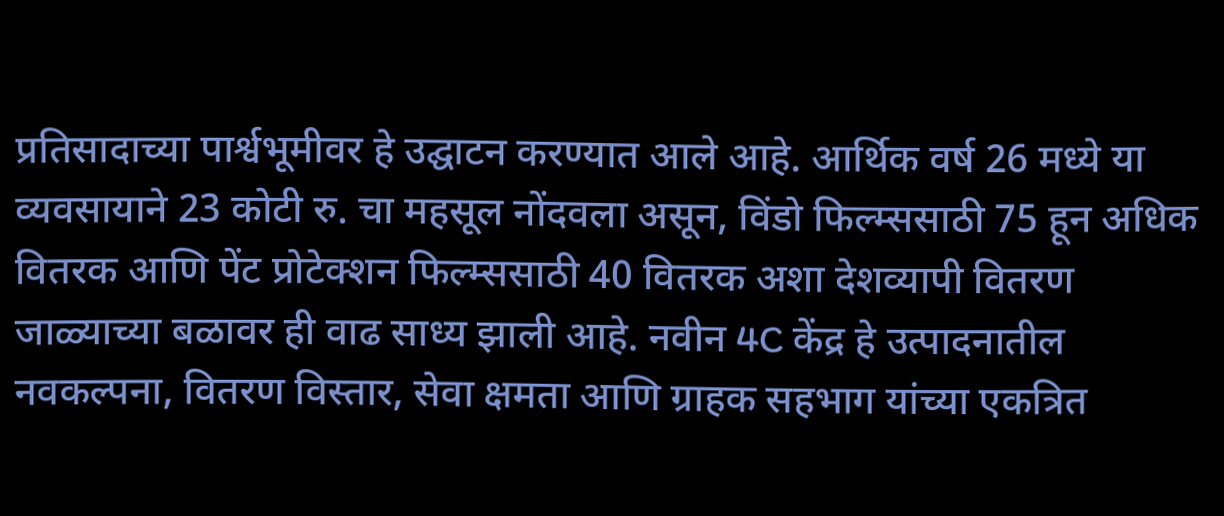प्रतिसादाच्या पार्श्वभूमीवर हे उद्घाटन करण्यात आले आहे. आर्थिक वर्ष 26 मध्ये या व्यवसायाने 23 कोटी रु. चा महसूल नोंदवला असून, विंडो फिल्म्ससाठी 75 हून अधिक वितरक आणि पेंट प्रोटेक्शन फिल्म्ससाठी 40 वितरक अशा देशव्यापी वितरण जाळ्याच्या बळावर ही वाढ साध्य झाली आहे. नवीन 4C केंद्र हे उत्पादनातील नवकल्पना, वितरण विस्तार, सेवा क्षमता आणि ग्राहक सहभाग यांच्या एकत्रित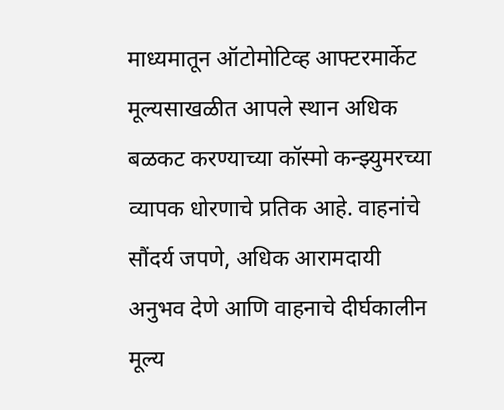माध्यमातून ऑटोमोटिव्ह आफ्टरमार्केट मूल्यसाखळीत आपले स्थान अधिक बळकट करण्याच्या कॉस्मो कन्झ्युमरच्या व्यापक धोरणाचे प्रतिक आहे. वाहनांचे सौंदर्य जपणे, अधिक आरामदायी अनुभव देणे आणि वाहनाचे दीर्घकालीन मूल्य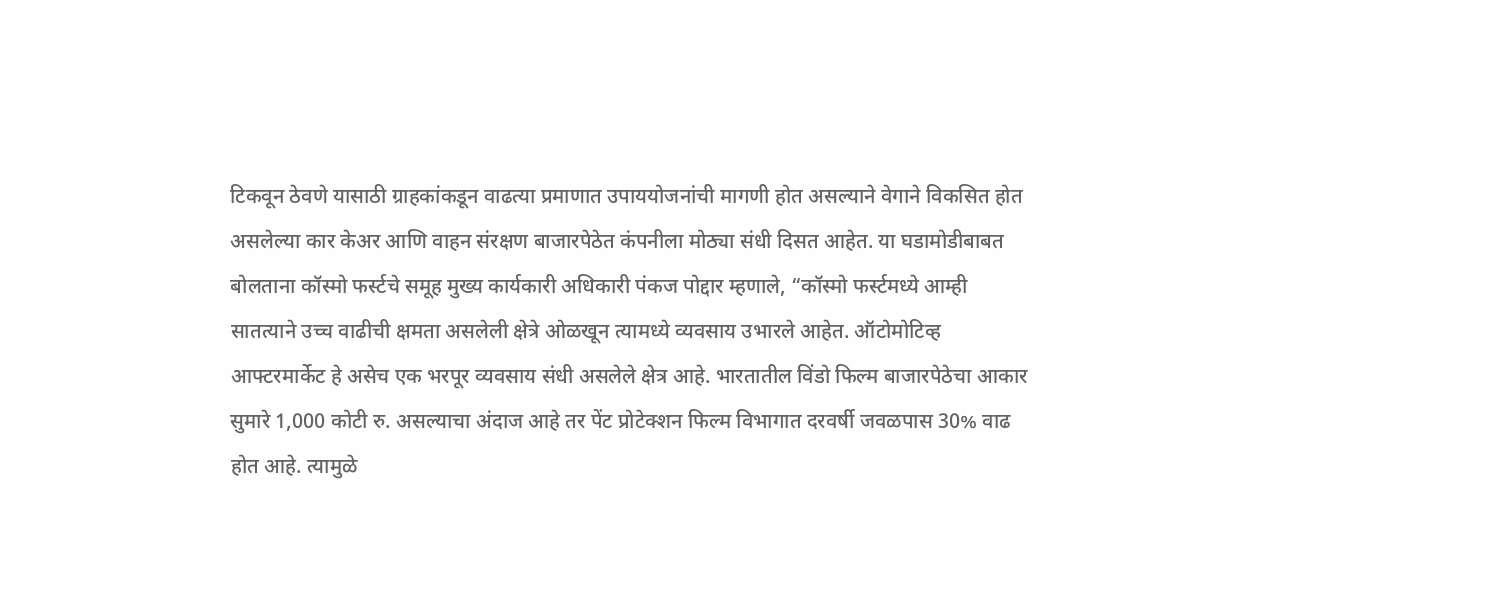टिकवून ठेवणे यासाठी ग्राहकांकडून वाढत्या प्रमाणात उपाययोजनांची मागणी होत असल्याने वेगाने विकसित होत असलेल्या कार केअर आणि वाहन संरक्षण बाजारपेठेत कंपनीला मोठ्या संधी दिसत आहेत. या घडामोडीबाबत बोलताना कॉस्मो फर्स्टचे समूह मुख्य कार्यकारी अधिकारी पंकज पोद्दार म्हणाले, “कॉस्मो फर्स्टमध्ये आम्ही सातत्याने उच्च वाढीची क्षमता असलेली क्षेत्रे ओळखून त्यामध्ये व्यवसाय उभारले आहेत. ऑटोमोटिव्ह आफ्टरमार्केट हे असेच एक भरपूर व्यवसाय संधी असलेले क्षेत्र आहे. भारतातील विंडो फिल्म बाजारपेठेचा आकार सुमारे 1,000 कोटी रु. असल्याचा अंदाज आहे तर पेंट प्रोटेक्शन फिल्म विभागात दरवर्षी जवळपास 30% वाढ होत आहे. त्यामुळे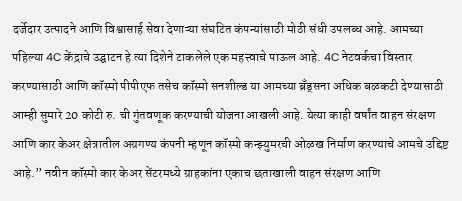दर्जेदार उत्पादने आणि विश्वासार्ह सेवा देणाऱ्या संघटित कंपन्यांसाठी मोठी संधी उपलब्ध आहे. आमच्या पहिल्या 4C केंद्राचे उद्घाटन हे त्या दिशेने टाकलेले एक महत्त्वाचे पाऊल आहे. 4C नेटवर्कचा विस्तार करण्यासाठी आणि कॉस्मो पीपीएफ तसेच कॉस्मो सनशील्ड या आमच्या ब्रँड्सना अधिक बळकटी देण्यासाठी आम्ही सुमारे 20 कोटी रु. ची गुंतवणूक करण्याची योजना आखली आहे. येत्या काही वर्षांत वाहन संरक्षण आणि कार केअर क्षेत्रातील अग्रगण्य कंपनी म्हणून कॉस्मो कन्झ्युमरची ओळख निर्माण करण्याचे आमचे उद्दिष्ट आहे.” नवीन कॉस्मो कार केअर सेंटरमध्ये ग्राहकांना एकाच छताखाली वाहन संरक्षण आणि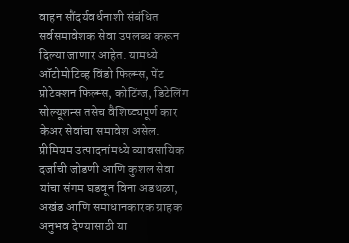वाहन सौंदर्यवर्धनाशी संबंधित सर्वसमावेशक सेवा उपलब्ध करून दिल्या जाणार आहेत. यामध्ये ऑटोमोटिव्ह विंडो फिल्म्स, पेंट प्रोटेक्शन फिल्म्स, कोटिंग्ज, डिटेलिंग सोल्यूशन्स तसेच वैशिष्ट्यपूर्ण कार केअर सेवांचा समावेश असेल. प्रीमियम उत्पादनांमध्ये व्यावसायिक दर्जाची जोडणी आणि कुशल सेवा यांचा संगम घडवून विना अडथळा, अखंड आणि समाधानकारक ग्राहक अनुभव देण्यासाठी या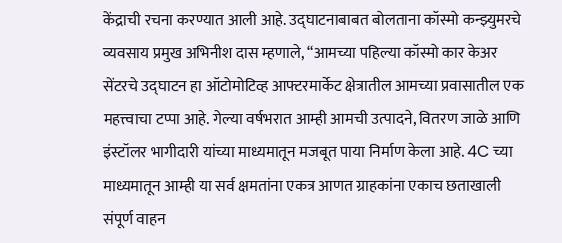केंद्राची रचना करण्यात आली आहे. उद्घाटनाबाबत बोलताना कॉस्मो कन्झ्युमरचे व्यवसाय प्रमुख अभिनीश दास म्हणाले, “आमच्या पहिल्या कॉस्मो कार केअर सेंटरचे उद्घाटन हा ऑटोमोटिव्ह आफ्टरमार्केट क्षेत्रातील आमच्या प्रवासातील एक महत्त्वाचा टप्पा आहे. गेल्या वर्षभरात आम्ही आमची उत्पादने, वितरण जाळे आणि इंस्टॉलर भागीदारी यांच्या माध्यमातून मजबूत पाया निर्माण केला आहे. 4C च्या माध्यमातून आम्ही या सर्व क्षमतांना एकत्र आणत ग्राहकांना एकाच छताखाली संपूर्ण वाहन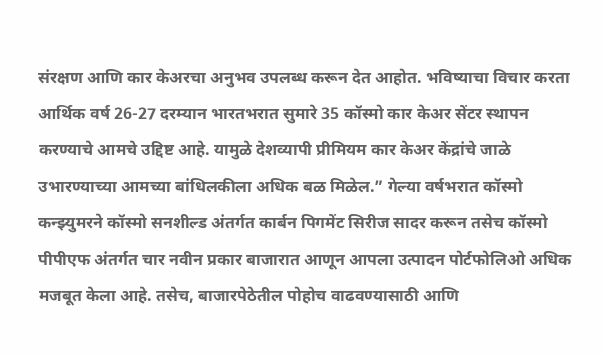संरक्षण आणि कार केअरचा अनुभव उपलब्ध करून देत आहोत. भविष्याचा विचार करता आर्थिक वर्ष 26-27 दरम्यान भारतभरात सुमारे 35 कॉस्मो कार केअर सेंटर स्थापन करण्याचे आमचे उद्दिष्ट आहे. यामुळे देशव्यापी प्रीमियम कार केअर केंद्रांचे जाळे उभारण्याच्या आमच्या बांधिलकीला अधिक बळ मिळेल.” गेल्या वर्षभरात कॉस्मो कन्झ्युमरने कॉस्मो सनशील्ड अंतर्गत कार्बन पिगमेंट सिरीज सादर करून तसेच कॉस्मो पीपीएफ अंतर्गत चार नवीन प्रकार बाजारात आणून आपला उत्पादन पोर्टफोलिओ अधिक मजबूत केला आहे. तसेच, बाजारपेठेतील पोहोच वाढवण्यासाठी आणि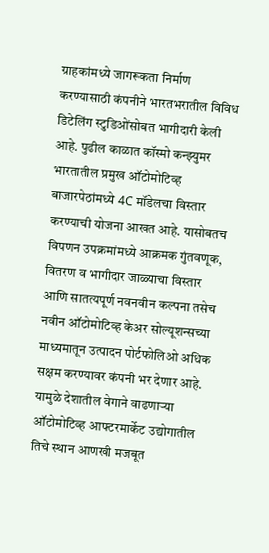ग्राहकांमध्ये जागरूकता निर्माण करण्यासाठी कंपनीने भारतभरातील विविध डिटेलिंग स्टुडिओंसोबत भागीदारी केली आहे. पुढील काळात कॉस्मो कन्झ्युमर भारतातील प्रमुख ऑटोमोटिव्ह बाजारपेठांमध्ये 4C मॉडेलचा विस्तार करण्याची योजना आखत आहे. यासोबतच विपणन उपक्रमांमध्ये आक्रमक गुंतवणूक, वितरण व भागीदार जाळ्याचा विस्तार आणि सातत्यपूर्ण नवनवीन कल्पना तसेच नवीन ऑटोमोटिव्ह केअर सोल्यूशन्सच्या माध्यमातून उत्पादन पोर्टफोलिओ अधिक सक्षम करण्यावर कंपनी भर देणार आहे. यामुळे देशातील वेगाने वाढणाऱ्या ऑटोमोटिव्ह आफ्टरमार्केट उद्योगातील तिचे स्थान आणखी मजबूत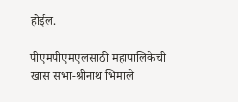होईल.

पीएमपीएमएलसाठी महापालिकेची खास सभा-श्रीनाथ भिमाले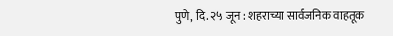पुणे, दि. २५ जून : शहराच्या सार्वजनिक वाहतूक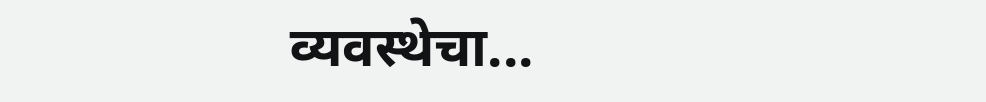व्यवस्थेचा...